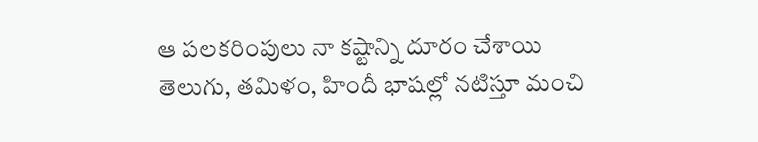ఆ పలకరింపులు నా కష్టాన్ని దూరం చేశాయి
తెలుగు, తమిళం, హిందీ భాషల్లో నటిస్తూ మంచి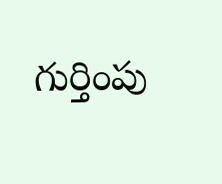గుర్తింపు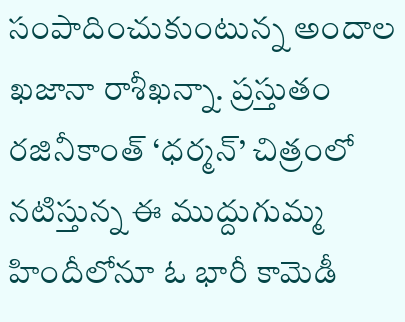సంపాదించుకుంటున్న అందాల ఖజానా రాశీఖన్నా. ప్రస్తుతం రజినీకాంత్ ‘ధర్మన్’ చిత్రంలో నటిస్తున్న ఈ ముద్దుగుమ్మ హిందీలోనూ ఓ భారీ కామెడీ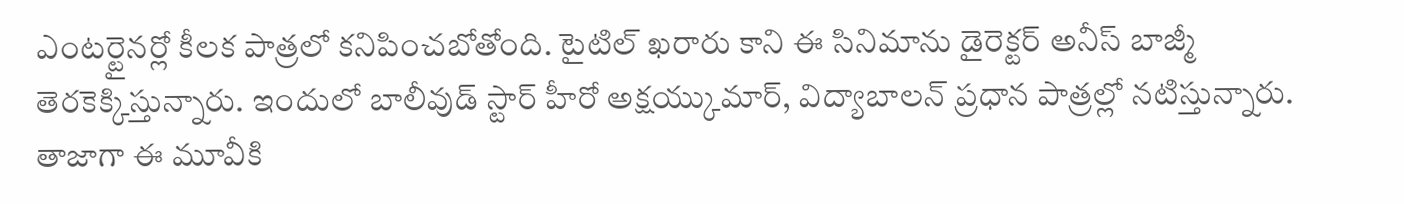ఎంటర్టైనర్లో కీలక పాత్రలో కనిపించబోతోంది. టైటిల్ ఖరారు కాని ఈ సినిమాను డైరెక్టర్ అనీస్ బాజ్మీ తెరకెక్కిస్తున్నారు. ఇందులో బాలీవుడ్ స్టార్ హీరో అక్షయ్కుమార్, విద్యాబాలన్ ప్రధాన పాత్రల్లో నటిస్తున్నారు.
తాజాగా ఈ మూవీకి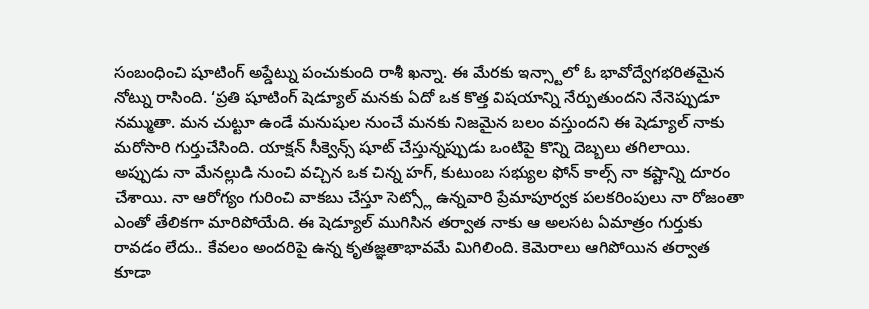సంబంధించి షూటింగ్ అప్డేట్ను పంచుకుంది రాశీ ఖన్నా. ఈ మేరకు ఇన్స్టాలో ఓ భావోద్వేగభరితమైన నోట్ను రాసింది. ‘ప్రతి షూటింగ్ షెడ్యూల్ మనకు ఏదో ఒక కొత్త విషయాన్ని నేర్పుతుందని నేనెప్పుడూ నమ్ముతా. మన చుట్టూ ఉండే మనుషుల నుంచే మనకు నిజమైన బలం వస్తుందని ఈ షెడ్యూల్ నాకు మరోసారి గుర్తుచేసింది. యాక్షన్ సీక్వెన్స్ షూట్ చేస్తున్నప్పుడు ఒంటిపై కొన్ని దెబ్బలు తగిలాయి.
అప్పుడు నా మేనల్లుడి నుంచి వచ్చిన ఒక చిన్న హగ్, కుటుంబ సభ్యుల ఫోన్ కాల్స్ నా కష్టాన్ని దూరం చేశాయి. నా ఆరోగ్యం గురించి వాకబు చేస్తూ సెట్స్లో ఉన్నవారి ప్రేమాపూర్వక పలకరింపులు నా రోజంతా ఎంతో తేలికగా మారిపోయేది. ఈ షెడ్యూల్ ముగిసిన తర్వాత నాకు ఆ అలసట ఏమాత్రం గుర్తుకు రావడం లేదు.. కేవలం అందరిపై ఉన్న కృతజ్ఞతాభావమే మిగిలింది. కెమెరాలు ఆగిపోయిన తర్వాత కూడా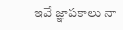ఇవే జ్ఞాపకాలు నా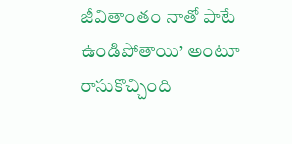జీవితాంతం నాతో పాటే ఉండిపోతాయి’ అంటూ రాసుకొచ్చింది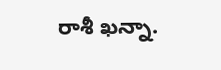రాశీ ఖన్నా.